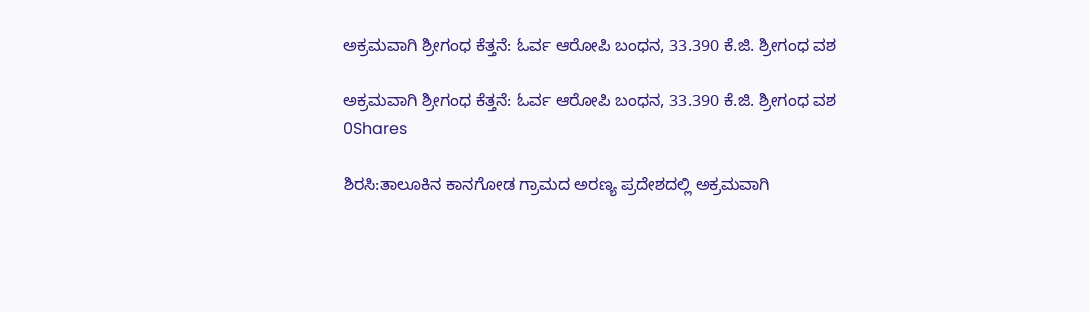ಅಕ್ರಮವಾಗಿ ಶ್ರೀಗಂಧ ಕೆತ್ತನೆ: ಓರ್ವ ಆರೋಪಿ ಬಂಧನ, 33.390 ಕೆ.ಜಿ. ಶ್ರೀಗಂಧ ವಶ

ಅಕ್ರಮವಾಗಿ ಶ್ರೀಗಂಧ ಕೆತ್ತನೆ: ಓರ್ವ ಆರೋಪಿ ಬಂಧನ, 33.390 ಕೆ.ಜಿ. ಶ್ರೀಗಂಧ ವಶ
0Shares

ಶಿರಸಿ:ತಾಲೂಕಿನ ಕಾನಗೋಡ ಗ್ರಾಮದ ಅರಣ್ಯ ಪ್ರದೇಶದಲ್ಲಿ ಅಕ್ರಮವಾಗಿ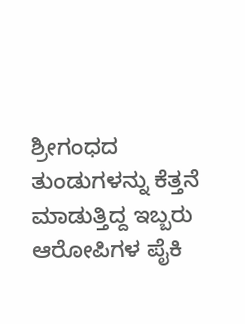ಶ್ರೀಗಂಧದ ತುಂಡುಗಳನ್ನು ಕೆತ್ತನೆ ಮಾಡುತ್ತಿದ್ದ ಇಬ್ಬರು ಆರೋಪಿಗಳ ಪೈಕಿ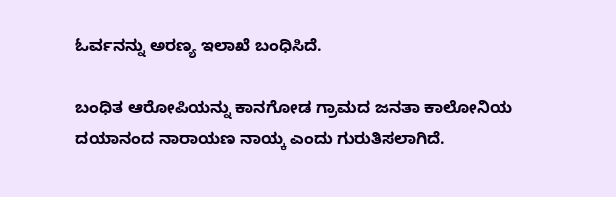ಓರ್ವನನ್ನು ಅರಣ್ಯ ಇಲಾಖೆ ಬಂಧಿಸಿದೆ.

ಬಂಧಿತ ಆರೋಪಿಯನ್ನು ಕಾನಗೋಡ ಗ್ರಾಮದ ಜನತಾ ಕಾಲೋನಿಯ ದಯಾನಂದ ನಾರಾಯಣ ನಾಯ್ಕ ಎಂದು ಗುರುತಿಸಲಾಗಿದೆ.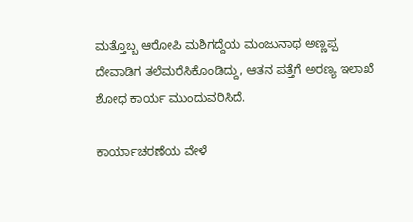ಮತ್ತೊಬ್ಬ ಆರೋಪಿ ಮಶಿಗದ್ದೆಯ ಮಂಜುನಾಥ ಅಣ್ಣಪ್ಪ ದೇವಾಡಿಗ ತಲೆಮರೆಸಿಕೊಂಡಿದ್ದು, ಆತನ ಪತ್ತೆಗೆ ಅರಣ್ಯ ಇಲಾಖೆ ಶೋಧ ಕಾರ್ಯ ಮುಂದುವರಿಸಿದೆ.

ಕಾರ್ಯಾಚರಣೆಯ ವೇಳೆ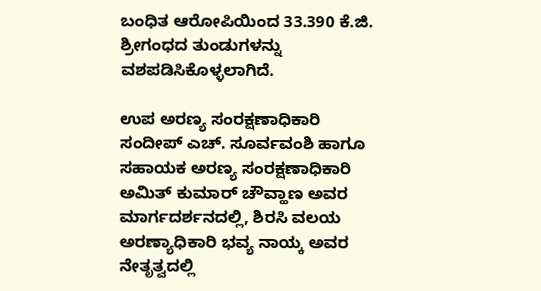ಬಂಧಿತ ಆರೋಪಿಯಿಂದ 33.390 ಕೆ.ಜಿ. ಶ್ರೀಗಂಧದ ತುಂಡುಗಳನ್ನು ವಶಪಡಿಸಿಕೊಳ್ಳಲಾಗಿದೆ.

ಉಪ ಅರಣ್ಯ ಸಂರಕ್ಷಣಾಧಿಕಾರಿ ಸಂದೀಪ್ ಎಚ್. ಸೂರ್ವವಂಶಿ ಹಾಗೂ ಸಹಾಯಕ ಅರಣ್ಯ ಸಂರಕ್ಷಣಾಧಿಕಾರಿ ಅಮಿತ್ ಕುಮಾರ್ ಚೌವ್ಹಾಣ ಅವರ ಮಾರ್ಗದರ್ಶನದಲ್ಲಿ, ಶಿರಸಿ ವಲಯ ಅರಣ್ಯಾಧಿಕಾರಿ ಭವ್ಯ ನಾಯ್ಕ ಅವರ ನೇತೃತ್ವದಲ್ಲಿ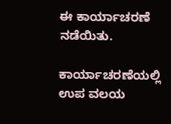ಈ ಕಾರ್ಯಾಚರಣೆ ನಡೆಯಿತು.

ಕಾರ್ಯಾಚರಣೆಯಲ್ಲಿ ಉಪ ವಲಯ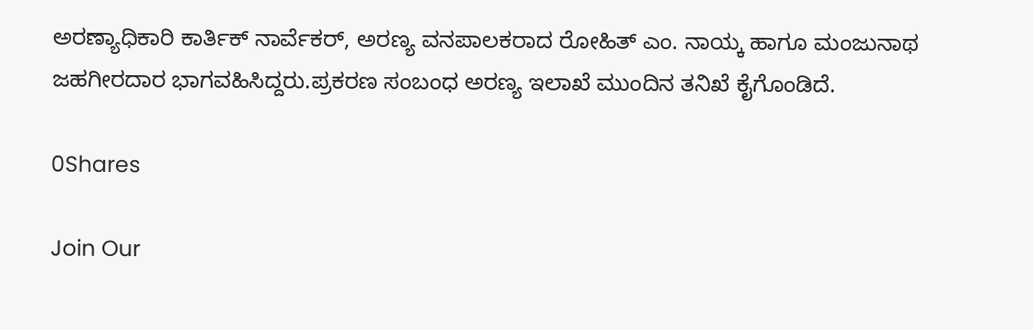ಅರಣ್ಯಾಧಿಕಾರಿ ಕಾರ್ತಿಕ್ ನಾರ್ವೆಕರ್, ಅರಣ್ಯ ವನಪಾಲಕರಾದ ರೋಹಿತ್ ಎಂ. ನಾಯ್ಕ ಹಾಗೂ ಮಂಜುನಾಥ ಜಹಗೀರದಾರ ಭಾಗವಹಿಸಿದ್ದರು.ಪ್ರಕರಣ ಸಂಬಂಧ ಅರಣ್ಯ ಇಲಾಖೆ ಮುಂದಿನ ತನಿಖೆ ಕೈಗೊಂಡಿದೆ.

0Shares

Join Our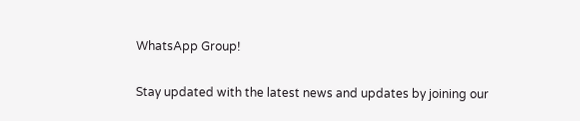WhatsApp Group!

Stay updated with the latest news and updates by joining our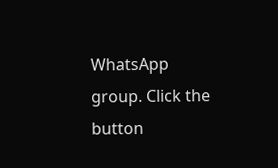WhatsApp group. Click the button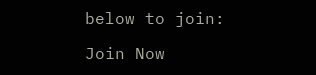below to join:

Join Now